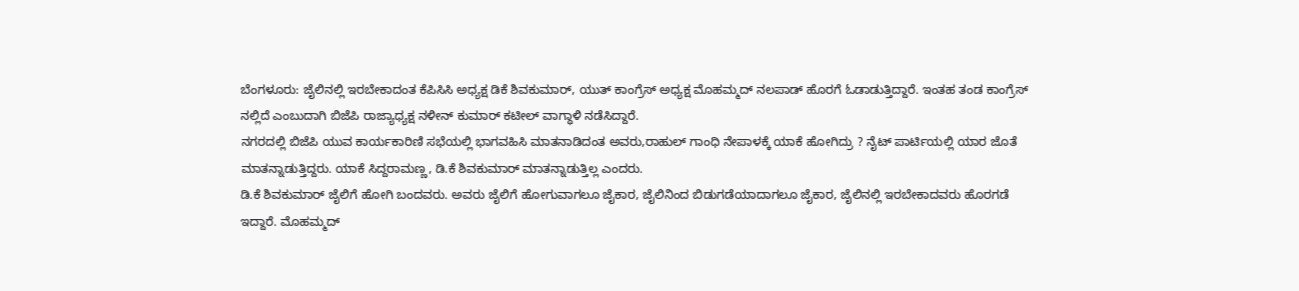ಬೆಂಗಳೂರು: ಜೈಲಿನಲ್ಲಿ ಇರಬೇಕಾದಂತ ಕೆಪಿಸಿಸಿ ಅಧ್ಯಕ್ಷ ಡಿಕೆ ಶಿವಕುಮಾರ್, ಯುತ್ ಕಾಂಗ್ರೆಸ್ ಅಧ್ಯಕ್ಷ ಮೊಹಮ್ಮದ್ ನಲಪಾಡ್ ಹೊರಗೆ ಓಡಾಡುತ್ತಿದ್ದಾರೆ. ಇಂತಹ ತಂಡ ಕಾಂಗ್ರೆಸ್ ನಲ್ಲಿದೆ ಎಂಬುದಾಗಿ ಬಿಜೆಪಿ ರಾಜ್ಯಾಧ್ಯಕ್ಷ ನಳೀನ್ ಕುಮಾರ್ ಕಟೀಲ್ ವಾಗ್ಧಾಳಿ ನಡೆಸಿದ್ದಾರೆ.
ನಗರದಲ್ಲಿ ಬಿಜೆಪಿ ಯುವ ಕಾರ್ಯಕಾರಿಣಿ ಸಭೆಯಲ್ಲಿ ಭಾಗವಹಿಸಿ ಮಾತನಾಡಿದಂತ ಅವರು,ರಾಹುಲ್ ಗಾಂಧಿ ನೇಪಾಳಕ್ಕೆ ಯಾಕೆ ಹೋಗಿದ್ರು ? ನೈಟ್ ಪಾರ್ಟಿಯಲ್ಲಿ ಯಾರ ಜೊತೆ ಮಾತನ್ನಾಡುತ್ತಿದ್ದರು. ಯಾಕೆ ಸಿದ್ದರಾಮಣ್ಣ, ಡಿ.ಕೆ ಶಿವಕುಮಾರ್ ಮಾತನ್ನಾಡುತ್ತಿಲ್ಲ ಎಂದರು.
ಡಿ.ಕೆ ಶಿವಕುಮಾರ್ ಜೈಲಿಗೆ ಹೋಗಿ ಬಂದವರು. ಅವರು ಜೈಲಿಗೆ ಹೋಗುವಾಗಲೂ ಜೈಕಾರ, ಜೈಲಿನಿಂದ ಬಿಡುಗಡೆಯಾದಾಗಲೂ ಜೈಕಾರ, ಜೈಲಿನಲ್ಲಿ ಇರಬೇಕಾದವರು ಹೊರಗಡೆ ಇದ್ದಾರೆ. ಮೊಹಮ್ಮದ್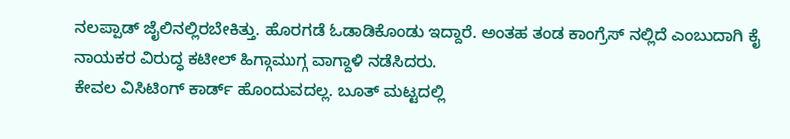ನಲಪ್ಪಾಡ್ ಜೈಲಿನಲ್ಲಿರಬೇಕಿತ್ತು. ಹೊರಗಡೆ ಓಡಾಡಿಕೊಂಡು ಇದ್ದಾರೆ. ಅಂತಹ ತಂಡ ಕಾಂಗ್ರೆಸ್ ನಲ್ಲಿದೆ ಎಂಬುದಾಗಿ ಕೈ ನಾಯಕರ ವಿರುದ್ಧ ಕಟೀಲ್ ಹಿಗ್ಗಾಮುಗ್ಗ ವಾಗ್ದಾಳಿ ನಡೆಸಿದರು.
ಕೇವಲ ವಿಸಿಟಿಂಗ್ ಕಾರ್ಡ್ ಹೊಂದುವದಲ್ಲ. ಬೂತ್ ಮಟ್ಟದಲ್ಲಿ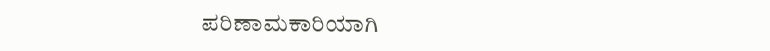ಪರಿಣಾಮಕಾರಿಯಾಗಿ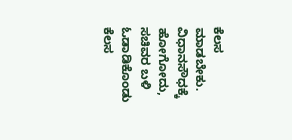ಕೆಲಸ ಮಾಡಬೇಕು. ವಿಧಾನಸೌಧಕ್ಕೆ ಹೋಗೋದು, ಸಚಿವರ ಬಳಿ ಓಡಾಡಿಕೊಂಡು ಕೆಲಸ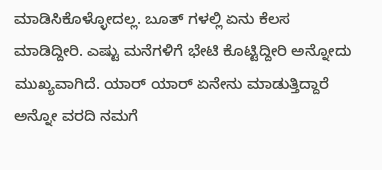ಮಾಡಿಸಿಕೊಳ್ಳೋದಲ್ಲ. ಬೂತ್ ಗಳಲ್ಲಿ ಏನು ಕೆಲಸ ಮಾಡಿದ್ದೀರಿ. ಎಷ್ಟು ಮನೆಗಳಿಗೆ ಭೇಟಿ ಕೊಟ್ಟಿದ್ದೀರಿ ಅನ್ನೋದು ಮುಖ್ಯವಾಗಿದೆ. ಯಾರ್ ಯಾರ್ ಏನೇನು ಮಾಡುತ್ತಿದ್ದಾರೆ ಅನ್ನೋ ವರದಿ ನಮಗೆ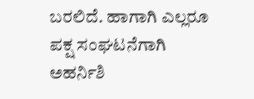ಬರಲಿದೆ. ಹಾಗಾಗಿ ಎಲ್ಲರೂ ಪಕ್ಷ ಸಂಘಟನೆಗಾಗಿ ಅಹರ್ನಿಶಿ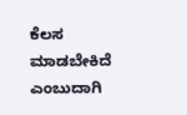ಕೆಲಸ ಮಾಡಬೇಕಿದೆ ಎಂಬುದಾಗಿ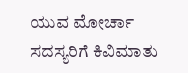ಯುವ ಮೋರ್ಚಾ ಸದಸ್ಯರಿಗೆ ಕಿವಿಮಾತು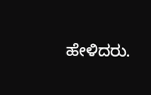ಹೇಳಿದರು.